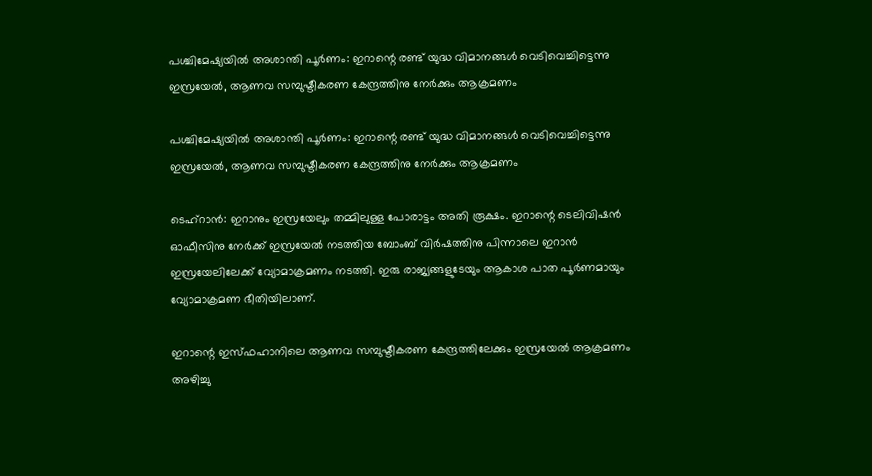പശ്ചിമേഷ്യയില്‍ അശാന്തി പൂര്‍ണം: ഇറാന്റെ രണ്ട് യുദ്ധ വിമാനങ്ങള്‍ വെടിവെച്ചിട്ടെന്നു ഇസ്രയേല്‍, ആണവ സമ്പുഷ്ടീകരണ കേന്ദ്രത്തിനു നേര്‍ക്കും ആക്രമണം

പശ്ചിമേഷ്യയില്‍ അശാന്തി പൂര്‍ണം: ഇറാന്റെ രണ്ട് യുദ്ധ വിമാനങ്ങള്‍ വെടിവെച്ചിട്ടെന്നു ഇസ്രയേല്‍, ആണവ സമ്പുഷ്ടീകരണ കേന്ദ്രത്തിനു നേര്‍ക്കും ആക്രമണം

ടെഹ്‌റാന്‍: ഇറാനും ഇസ്രയേലും തമ്മിലുള്ള പോരാട്ടം അതി രൂക്ഷം. ഇറാന്റെ ടെലിവിഷന്‍ ഓഫീസിനു നേര്‍ക്ക് ഇസ്രയേല്‍ നടത്തിയ ബോംബ് വിര്‍ഷത്തിനു പിന്നാലെ ഇറാന്‍ ഇസ്രയേലിലേക്ക് വ്യോമാക്രമണം നടത്തി. ഇരു രാജ്യങ്ങളുടേയും ആകാശ പാത പൂര്‍ണമായും വ്യോമാക്രമണ ഭീതിയിലാണ്.

ഇറാന്റെ ഇസ്ഫഹാനിലെ ആണവ സമ്പുഷ്ടീകരണ കേന്ദ്രത്തിലേക്കും ഇസ്രയേല്‍ ആക്രമണം അഴിച്ചു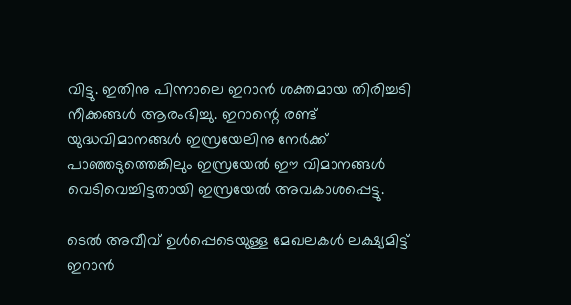വിട്ടു. ഇതിനു പിന്നാലെ ഇറാന്‍ ശക്തമായ തിരിച്ചടി നീക്കങ്ങള്‍ ആരംഭിച്ചു. ഇറാന്റെ രണ്ട് യുദ്ധവിമാനങ്ങള്‍ ഇസ്രയേലിനു നേര്‍ക്ക് പാഞ്ഞടുത്തെങ്കിലും ഇസ്രയേല്‍ ഈ വിമാനങ്ങള്‍ വെടിവെച്ചിട്ടതായി ഇസ്രയേല്‍ അവകാശപ്പെട്ടു.

ടെല്‍ അവീവ് ഉള്‍പ്പെടെയുള്ള മേഖലകള്‍ ലക്ഷ്യമിട്ട് ഇറാന്‍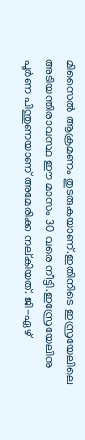മിസൈല്‍ ആക്രമണം തുടരുകയാണ്.ഇതിനിടെ ഇസ്രയേലിലെ അടിയന്തിരാവസ്ഥ ഈ മാസം 30 വരെ നീട്ടി.ഇസ്രേയേലിനു പൂര്‍ണ പിന്തുണയാണ് അമേരിക്ക നല്കിയത്. ജി-ഏഴ്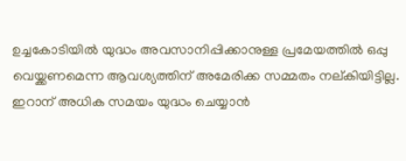ഉച്ചകോടിയില്‍ യുദ്ധം അവസാനിപ്പിക്കാനുള്ള പ്രമേയത്തില്‍ ഒപ്പു വെയ്ക്കണമെന്ന ആവശ്യത്തിന് അമേരിക്ക സമ്മതം നല്കിയിട്ടില്ല. ഇറാന് അധിക സമയം യുദ്ധം ചെയ്യാന്‍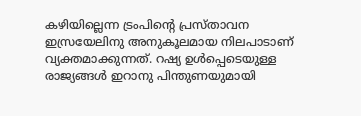കഴിയില്ലെന്ന ട്രംപിന്റെ പ്രസ്താവന ഇസ്രയേലിനു അനുകൂലമായ നിലപാടാണ് വ്യക്തമാക്കുന്നത്. റഷ്യ ഉള്‍പ്പെടെയുള്ള രാജ്യങ്ങള്‍ ഇറാനു പിന്തുണയുമായി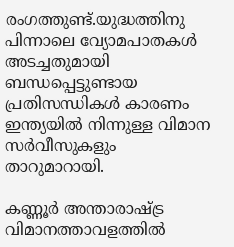രംഗത്തുണ്ട്.യുദ്ധത്തിനു പിന്നാലെ വ്യോമപാതകള്‍ അടച്ചതുമായി ബന്ധപ്പെട്ടുണ്ടായ പ്രതിസന്ധികള്‍ കാരണം ഇന്ത്യയില്‍ നിന്നുള്ള വിമാന സര്‍വീസുകളും താറുമാറായി.

കണ്ണൂര്‍ അന്താരാഷ്ട്ര വിമാനത്താവളത്തില്‍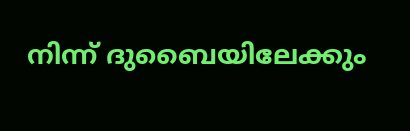നിന്ന് ദുബൈയിലേക്കും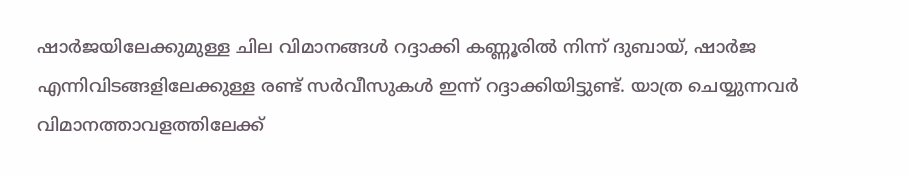ഷാര്‍ജയിലേക്കുമുള്ള ചില വിമാനങ്ങള്‍ റദ്ദാക്കി കണ്ണൂരില്‍ നിന്ന് ദുബായ്, ഷാര്‍ജ എന്നിവിടങ്ങളിലേക്കുള്ള രണ്ട് സര്‍വീസുകള്‍ ഇന്ന് റദ്ദാക്കിയിട്ടുണ്ട്. യാത്ര ചെയ്യുന്നവര്‍ വിമാനത്താവളത്തിലേക്ക്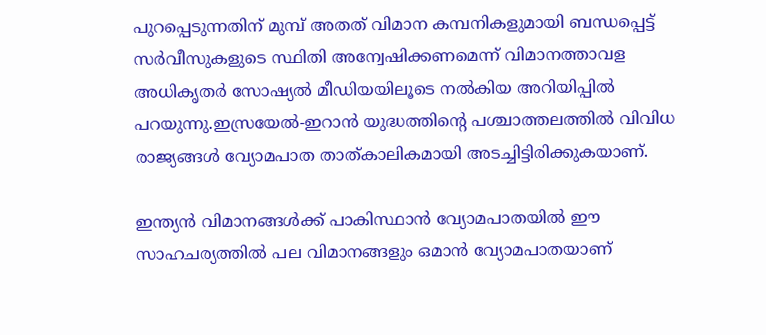പുറപ്പെടുന്നതിന് മുമ്പ് അതത് വിമാന കമ്പനികളുമായി ബന്ധപ്പെട്ട് സര്‍വീസുകളുടെ സ്ഥിതി അന്വേഷിക്കണമെന്ന് വിമാനത്താവള അധികൃതര്‍ സോഷ്യല്‍ മീഡിയയിലൂടെ നല്‍കിയ അറിയിപ്പില്‍ പറയുന്നു.ഇസ്രയേല്‍-ഇറാന്‍ യുദ്ധത്തിന്റെ പശ്ചാത്തലത്തില്‍ വിവിധ രാജ്യങ്ങള്‍ വ്യോമപാത താത്കാലികമായി അടച്ചിട്ടിരിക്കുകയാണ്.

ഇന്ത്യന്‍ വിമാനങ്ങള്‍ക്ക് പാകിസ്ഥാന്‍ വ്യോമപാതയില്‍ ഈ സാഹചര്യത്തില്‍ പല വിമാനങ്ങളും ഒമാന്‍ വ്യോമപാതയാണ്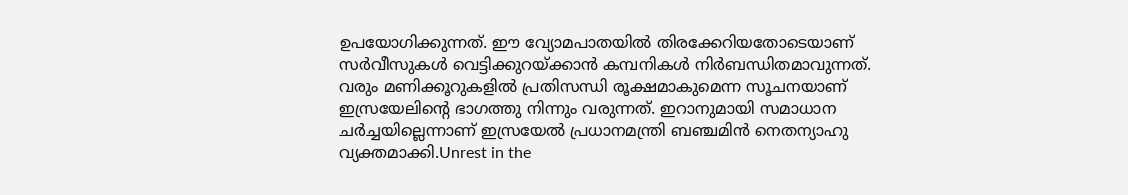ഉപയോഗിക്കുന്നത്. ഈ വ്യോമപാതയില്‍ തിരക്കേറിയതോടെയാണ് സര്‍വീസുകള്‍ വെട്ടിക്കുറയ്ക്കാന്‍ കമ്പനികള്‍ നിര്‍ബന്ധിതമാവുന്നത്. വരും മണിക്കൂറുകളില്‍ പ്രതിസന്ധി രൂക്ഷമാകുമെന്ന സൂചനയാണ് ഇസ്രയേലിന്റെ ഭാഗത്തു നിന്നും വരുന്നത്. ഇറാനുമായി സമാധാന ചര്‍ച്ചയില്ലെന്നാണ് ഇസ്രയേല്‍ പ്രധാനമന്ത്രി ബഞ്ചമിന്‍ നെതന്യാഹു വ്യക്തമാക്കി.Unrest in the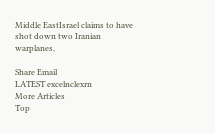Middle EastIsrael claims to have shot down two Iranian warplanes,

Share Email
LATEST excelnclexrn
More Articles
Top